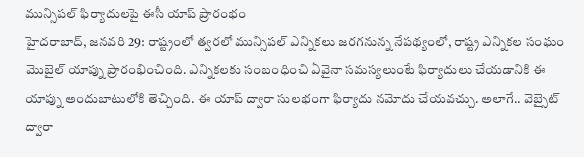మున్సిపల్ ఫిర్యాదులపై ఈసీ యాప్ ప్రారంభం
హైదరాబాద్, జనవరి 29: రాష్ట్రంలో త్వరలో మున్సిపల్ ఎన్నికలు జరగనున్న నేపథ్యంలో, రాష్ట్ర ఎన్నికల సంఘం మొబైల్ యాప్ను ప్రారంభించింది. ఎన్నికలకు సంబంధించి ఏవైనా సమస్యలుంటే ఫిర్యాదులు చేయడానికి ఈ యాప్ను అందుబాటులోకి తెచ్చింది. ఈ యాప్ ద్వారా సులభంగా ఫిర్యాదు నమోదు చేయవచ్చు. అలాగే.. వెబ్సైట్ ద్వారా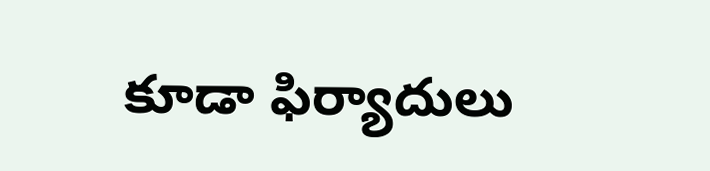కూడా ఫిర్యాదులు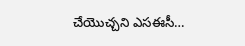చేయొచ్చని ఎసఈసీ…